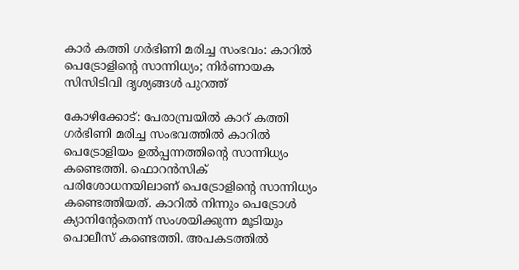കാർ കത്തി ഗർഭിണി മരിച്ച സംഭവം: കാറിൽ പെട്രോളിന്റെ സാന്നിധ്യം; നിർണായക സിസിടിവി ദൃശ്യങ്ങൾ പുറത്ത്

കോഴിക്കോട്: പേരാമ്പ്രയിൽ കാറ് കത്തി ഗർഭിണി മരിച്ച സംഭവത്തിൽ കാറിൽ പെട്രോളിയം ഉൽപ്പന്നത്തിന്റെ സാന്നിധ്യം കണ്ടെത്തി. ഫൊറൻസിക് പരിശോധനയിലാണ് പെട്രോളിന്റെ സാന്നിധ്യം കണ്ടെത്തിയത്. കാറിൽ നിന്നും പെട്രോൾ ക്യാനിന്റേതെന്ന് സംശയിക്കുന്ന മൂടിയും പൊലീസ് കണ്ടെത്തി. അപകടത്തിൽ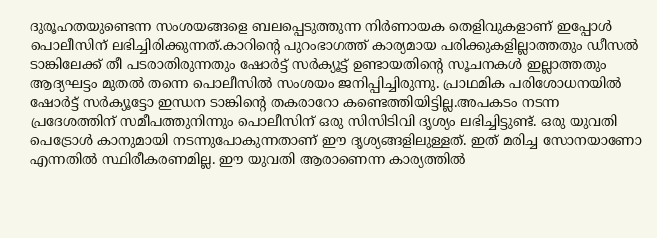ദുരൂഹതയുണ്ടെന്ന സംശയങ്ങളെ ബലപ്പെടുത്തുന്ന നിർണായക തെളിവുകളാണ് ഇപ്പോൾ പൊലീസിന് ലഭിച്ചിരിക്കുന്നത്.കാറിന്റെ പുറംഭാഗത്ത് കാര്യമായ പരിക്കുകളില്ലാത്തതും ഡീസൽ ടാങ്കിലേക്ക് തീ പടരാതിരുന്നതും ഷോർട്ട് സർക്യൂട്ട് ഉണ്ടായതിന്റെ സൂചനകൾ ഇല്ലാത്തതും ആദ്യഘട്ടം മുതൽ തന്നെ പൊലീസിൽ സംശയം ജനിപ്പിച്ചിരുന്നു. പ്രാഥമിക പരിശോധനയിൽ ഷോർട്ട് സർക്യൂട്ടോ ഇന്ധന ടാങ്കിന്റെ തകരാറോ കണ്ടെത്തിയിട്ടില്ല.അപകടം നടന്ന പ്രദേശത്തിന് സമീപത്തുനിന്നും പൊലീസിന് ഒരു സിസിടിവി ദൃശ്യം ലഭിച്ചിട്ടുണ്ട്. ഒരു യുവതി പെട്രോൾ കാനുമായി നടന്നുപോകുന്നതാണ് ഈ ദൃശ്യങ്ങളിലുള്ളത്. ഇത് മരിച്ച സോനയാണോ എന്നതില്‍ സ്ഥിരീകരണമില്ല. ഈ യുവതി ആരാണെന്ന കാര്യത്തിൽ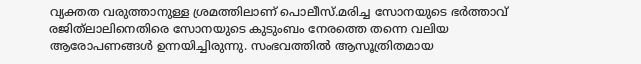വ്യക്തത വരുത്താനുള്ള ശ്രമത്തിലാണ് പൊലീസ്.മരിച്ച സോനയുടെ ഭർത്താവ് രജിത്‌ലാലിനെതിരെ സോനയുടെ കുടുംബം നേരത്തെ തന്നെ വലിയ ആരോപണങ്ങൾ ഉന്നയിച്ചിരുന്നു. സംഭവത്തിൽ ആസൂത്രിതമായ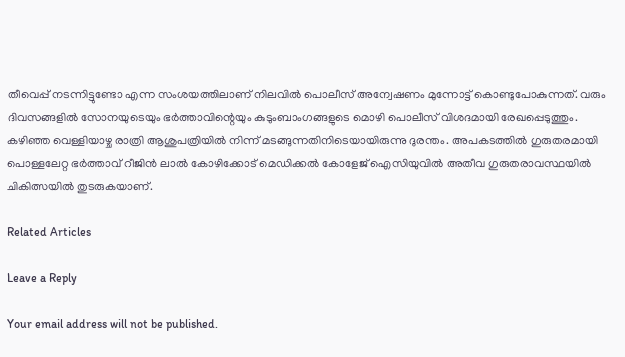തീവെപ്പ് നടന്നിട്ടുണ്ടോ എന്ന സംശയത്തിലാണ് നിലവിൽ പൊലീസ് അന്വേഷണം മുന്നോട്ട് കൊണ്ടുപോകുന്നത്. വരും ദിവസങ്ങളിൽ സോനയുടെയും ഭർത്താവിന്റെയും കുടുംബാംഗങ്ങളുടെ മൊഴി പൊലീസ് വിശദമായി രേഖപ്പെടുത്തും. കഴിഞ്ഞ വെള്ളിയാഴ്ച രാത്രി ആശുപത്രിയിൽ നിന്ന് മടങ്ങുന്നതിനിടെയായിരുന്നു ദുരന്തം. അപകടത്തിൽ ഗുരുതരമായി പൊള്ളലേറ്റ ഭർത്താവ് റീജിൻ ലാൽ കോഴിക്കോട് മെഡിക്കൽ കോളേജ് ഐസിയുവിൽ അതീവ ഗുരുതരാവസ്ഥയിൽ ചികിത്സയിൽ തുടരുകയാണ്.

Related Articles

Leave a Reply

Your email address will not be published.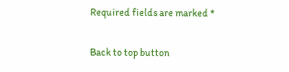Required fields are marked *

Back to top button